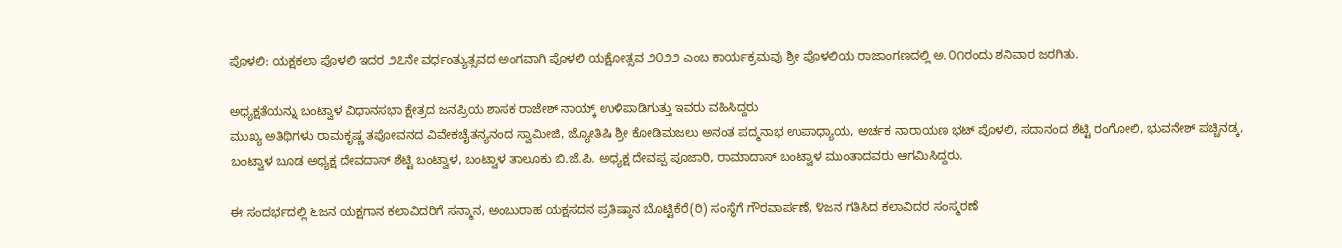ಪೊಳಲಿ: ಯಕ್ಷಕಲಾ ಪೊಳಲಿ ಇದರ ೨೭ನೇ ವರ್ಧಂತ್ಯುತ್ಸವದ ಅಂಗವಾಗಿ ಪೊಳಲಿ ಯಕ್ಷೋತ್ಸವ ೨೦೨೨ ಎಂಬ ಕಾರ್ಯಕ್ರಮವು ಶ್ರೀ ಪೊಳಲಿಯ ರಾಜಾಂಗಣದಲ್ಲಿ ಅ.೦೧ರಂದು ಶನಿವಾರ ಜರಗಿತು.

ಅಧ್ಯಕ್ಷತೆಯನ್ನು ಬಂಟ್ವಾಳ ವಿಧಾನಸಭಾ ಕ್ಷೇತ್ರದ ಜನಪ್ರಿಯ ಶಾಸಕ ರಾಜೇಶ್ ನಾಯ್ಕ್ ಉಳಿಪಾಡಿಗುತ್ತು ಇವರು ವಹಿಸಿದ್ದರು
ಮುಖ್ಯ ಅತಿಥಿಗಳು ರಾಮಕೃಷ್ಣ ತಪೋವನದ ವಿವೇಕಚೈತನ್ಯನಂದ ಸ್ವಾಮೀಜಿ, ಜ್ಯೋತಿಷಿ ಶ್ರೀ ಕೋಡಿಮಜಲು ಅನಂತ ಪದ್ಮನಾಭ ಉಪಾಧ್ಯಾಯ, ಅರ್ಚಕ ನಾರಾಯಣ ಭಟ್ ಪೊಳಲಿ, ಸದಾನಂದ ಶೆಟ್ಟಿ ರಂಗೋಲಿ, ಭುವನೇಶ್ ಪಚ್ಚಿನಡ್ಕ, ಬಂಟ್ವಾಳ ಬೂಡ ಅಧ್ಯಕ್ಷ ದೇವದಾಸ್ ಶೆಟ್ಟಿ ಬಂಟ್ವಾಳ, ಬಂಟ್ವಾಳ ತಾಲೂಕು ಬಿ.ಜೆ.ಪಿ. ಅಧ್ಯಕ್ಷ ದೇವಪ್ಪ ಪೂಜಾರಿ, ರಾಮಾದಾಸ್ ಬಂಟ್ವಾಳ ಮುಂತಾದವರು ಆಗಮಿಸಿದ್ದರು.

ಈ ಸಂದರ್ಭದಲ್ಲಿ ೬ಜನ ಯಕ್ಷಗಾನ ಕಲಾವಿದರಿಗೆ ಸನ್ಮಾನ, ಅಂಬುರಾಹ ಯಕ್ಷಸದನ ಪ್ರತಿಷ್ಠಾನ ಬೊಟ್ಟಿಕೆರೆ(ರಿ) ಸಂಸ್ಥೆಗೆ ಗೌರವಾರ್ಪಣೆ, ೪ಜನ ಗತಿಸಿದ ಕಲಾವಿದರ ಸಂಸ್ಮರಣೆ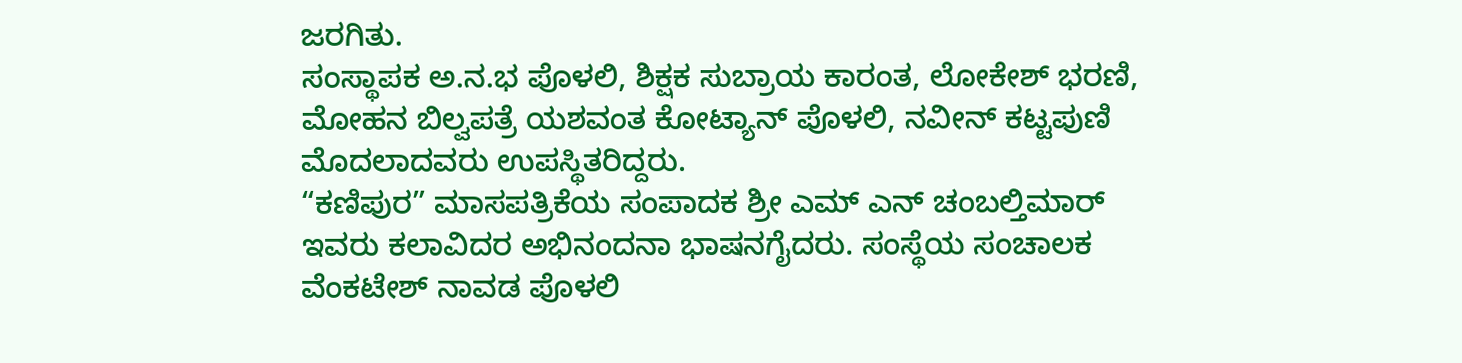ಜರಗಿತು.
ಸಂಸ್ಥಾಪಕ ಅ.ನ.ಭ ಪೊಳಲಿ, ಶಿಕ್ಷಕ ಸುಬ್ರಾಯ ಕಾರಂತ, ಲೋಕೇಶ್ ಭರಣಿ, ಮೋಹನ ಬಿಲ್ವಪತ್ರೆ ಯಶವಂತ ಕೋಟ್ಯಾನ್ ಪೊಳಲಿ, ನವೀನ್ ಕಟ್ಟಪುಣಿ ಮೊದಲಾದವರು ಉಪಸ್ಥಿತರಿದ್ದರು.
“ಕಣಿಪುರ” ಮಾಸಪತ್ರಿಕೆಯ ಸಂಪಾದಕ ಶ್ರೀ ಎಮ್ ಎನ್ ಚಂಬಲ್ತಿಮಾರ್ ಇವರು ಕಲಾವಿದರ ಅಭಿನಂದನಾ ಭಾಷನಗೈದರು. ಸಂಸ್ಥೆಯ ಸಂಚಾಲಕ ವೆಂಕಟೇಶ್ ನಾವಡ ಪೊಳಲಿ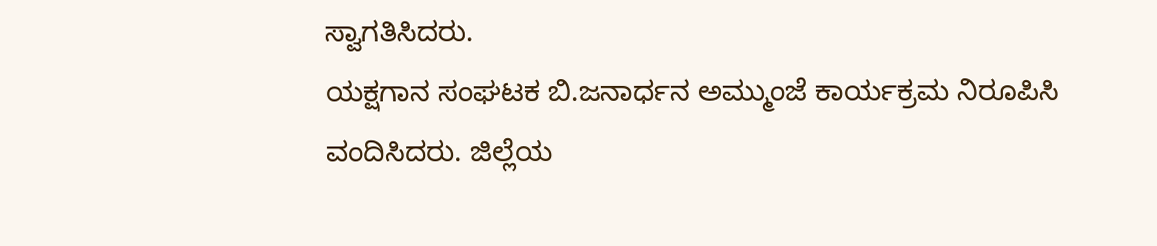ಸ್ವಾಗತಿಸಿದರು.
ಯಕ್ಷಗಾನ ಸಂಘಟಕ ಬಿ.ಜನಾರ್ಧನ ಅಮ್ಮುಂಜೆ ಕಾರ್ಯಕ್ರಮ ನಿರೂಪಿಸಿ ವಂದಿಸಿದರು. ಜಿಲ್ಲೆಯ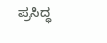ಪ್ರಸಿದ್ಧ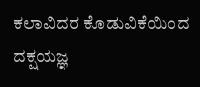ಕಲಾವಿದರ ಕೊಡುವಿಕೆಯಿಂದ ದಕ್ಷಯಜ್ಞ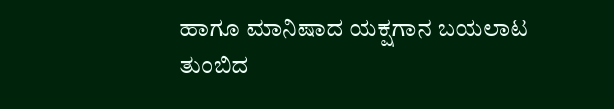ಹಾಗೂ ಮಾನಿಷಾದ ಯಕ್ಷಗಾನ ಬಯಲಾಟ ತುಂಬಿದ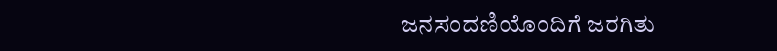ಜನಸಂದಣಿಯೊಂದಿಗೆ ಜರಗಿತು